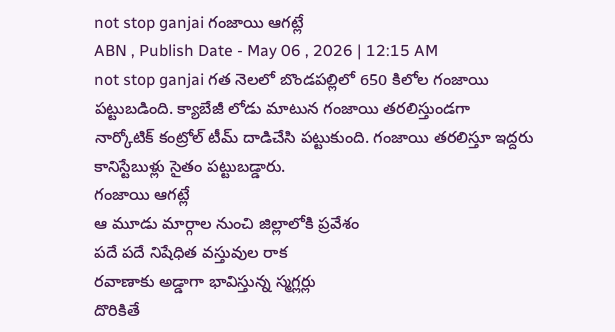not stop ganjai గంజాయి ఆగట్లే
ABN , Publish Date - May 06 , 2026 | 12:15 AM
not stop ganjai గత నెలలో బొండపల్లిలో 650 కిలోల గంజాయి పట్టుబడింది. క్యాబేజీ లోడు మాటున గంజాయి తరలిస్తుండగా నార్కోటిక్ కంట్రోల్ టీమ్ దాడిచేసి పట్టుకుంది. గంజాయి తరలిస్తూ ఇద్దరు కానిస్టేబుళ్లు సైతం పట్టుబడ్డారు.
గంజాయి ఆగట్లే
ఆ మూడు మార్గాల నుంచి జిల్లాలోకి ప్రవేశం
పదే పదే నిషేధిత వస్తువుల రాక
రవాణాకు అడ్డాగా భావిస్తున్న స్మగ్లర్లు
దొరికితే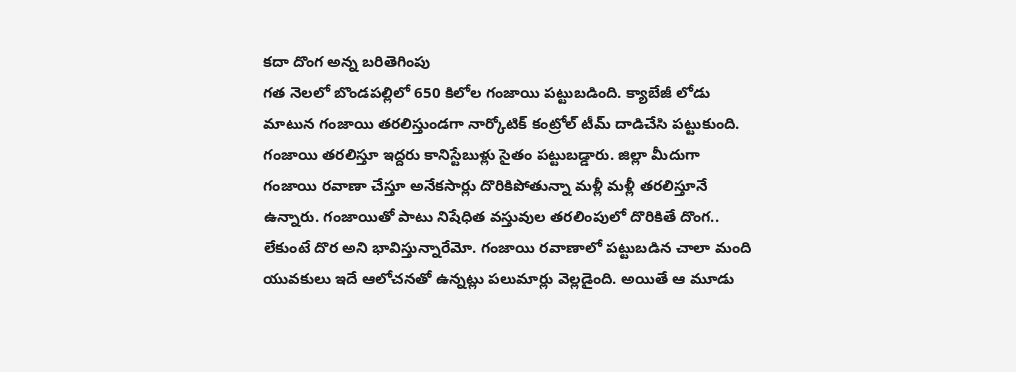కదా దొంగ అన్న బరితెగింపు
గత నెలలో బొండపల్లిలో 650 కిలోల గంజాయి పట్టుబడింది. క్యాబేజీ లోడు మాటున గంజాయి తరలిస్తుండగా నార్కోటిక్ కంట్రోల్ టీమ్ దాడిచేసి పట్టుకుంది. గంజాయి తరలిస్తూ ఇద్దరు కానిస్టేబుళ్లు సైతం పట్టుబడ్డారు. జిల్లా మీదుగా గంజాయి రవాణా చేస్తూ అనేకసార్లు దొరికిపోతున్నా మళ్లీ మళ్లీ తరలిస్తూనే ఉన్నారు. గంజాయితో పాటు నిషేధిత వస్తువుల తరలింపులో దొరికితే దొంగ.. లేకుంటే దొర అని భావిస్తున్నారేమో. గంజాయి రవాణాలో పట్టుబడిన చాలా మంది యువకులు ఇదే ఆలోచనతో ఉన్నట్లు పలుమార్లు వెల్లడైంది. అయితే ఆ మూడు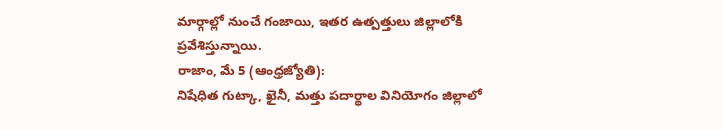మార్గాల్లో నుంచే గంజాయి, ఇతర ఉత్పత్తులు జిల్లాలోకి ప్రవేశిస్తున్నాయి.
రాజాం, మే 5 (ఆంధ్రజ్యోతి):
నిషేధిత గుట్కా, ఖైనీ, మత్తు పదార్థాల వినియోగం జిల్లాలో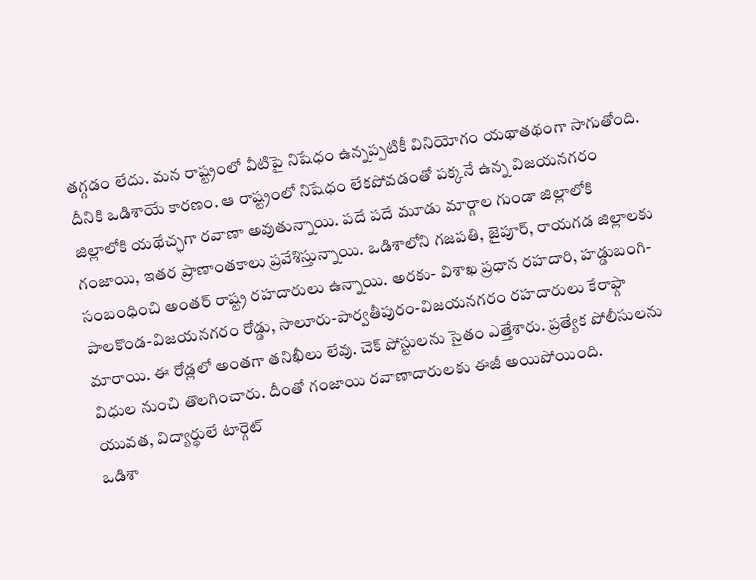తగ్గడం లేదు. మన రాష్ట్రంలో వీటిపై నిషేధం ఉన్నప్పటికీ వినియోగం యథాతథంగా సాగుతోంది. దీనికి ఒడిశాయే కారణం. ఆ రాష్ట్రంలో నిషేధం లేకపోవడంతో పక్కనే ఉన్న విజయనగరం జిల్లాలోకి యథేచ్ఛగా రవాణా అవుతున్నాయి. పదే పదే మూడు మార్గాల గుండా జిల్లాలోకి గంజాయి, ఇతర ప్రాణాంతకాలు ప్రవేశిస్తున్నాయి. ఒడిశాలోని గజపతి, జైపూర్, రాయగడ జిల్లాలకు సంబంధించి అంతర్ రాష్ట్ర రహదారులు ఉన్నాయి. అరకు- విశాఖ ప్రధాన రహదారి, హడ్డుబంగి-పాలకొండ-విజయనగరం రోడ్డు, సాలూరు-పార్వతీపురం-విజయనగరం రహదారులు కేరాఫ్గా మారాయి. ఈ రోడ్లలో అంతగా తనిఖీలు లేవు. చెక్ పోస్టులను సైతం ఎత్తేశారు. ప్రత్యేక పోలీసులను విధుల నుంచి తొలగించారు. దీంతో గంజాయి రవాణాదారులకు ఈజీ అయిపోయింది.
యువత, విద్యార్థులే టార్గెట్
ఒడిశా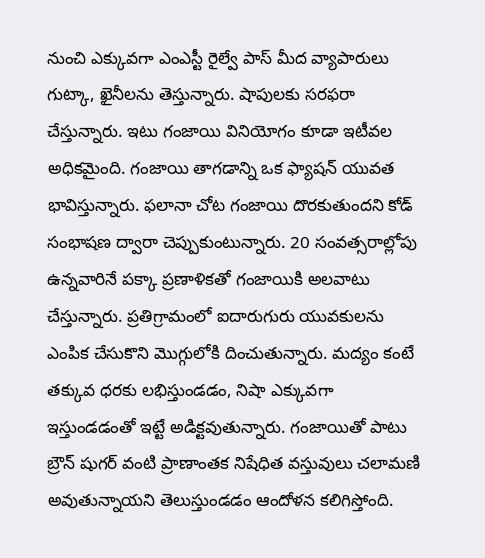నుంచి ఎక్కువగా ఎంఎస్టీ రైల్వే పాస్ మీద వ్యాపారులు గుట్కా, ఖైనీలను తెస్తున్నారు. షాపులకు సరఫరా చేస్తున్నారు. ఇటు గంజాయి వినియోగం కూడా ఇటీవల అధికమైంది. గంజాయి తాగడాన్ని ఒక ఫ్యాషన్ యువత భావిస్తున్నారు. ఫలానా చోట గంజాయి దొరకుతుందని కోడ్ సంభాషణ ద్వారా చెప్పుకుంటున్నారు. 20 సంవత్సరాల్లోపు ఉన్నవారినే పక్కా ప్రణాళికతో గంజాయికి అలవాటు చేస్తున్నారు. ప్రతిగ్రామంలో ఐదారుగురు యువకులను ఎంపిక చేసుకొని మొగ్గులోకి దించుతున్నారు. మద్యం కంటే తక్కువ ధరకు లభిస్తుండడం, నిషా ఎక్కువగా ఇస్తుండడంతో ఇట్టే అడిక్టవుతున్నారు. గంజాయితో పాటు బ్రౌన్ షుగర్ వంటి ప్రాణాంతక నిషేధిత వస్తువులు చలామణి అవుతున్నాయని తెలుస్తుండడం ఆందోళన కలిగిస్తోంది.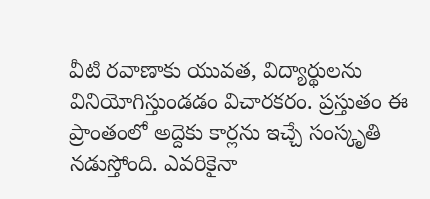వీటి రవాణాకు యువత, విద్యార్థులను వినియోగిస్తుండడం విచారకరం. ప్రస్తుతం ఈ ప్రాంతంలో అద్దెకు కార్లను ఇచ్చే సంస్కృతి నడుస్తోంది. ఎవరికైనా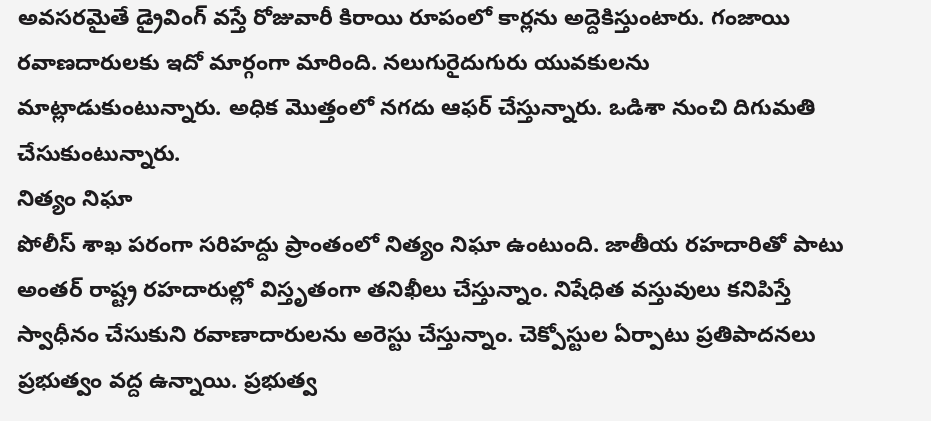అవసరమైతే డ్రైవింగ్ వస్తే రోజువారీ కిరాయి రూపంలో కార్లను అద్దెకిస్తుంటారు. గంజాయి రవాణదారులకు ఇదో మార్గంగా మారింది. నలుగురైదుగురు యువకులను మాట్లాడుకుంటున్నారు. అధిక మొత్తంలో నగదు ఆఫర్ చేస్తున్నారు. ఒడిశా నుంచి దిగుమతి చేసుకుంటున్నారు.
నిత్యం నిఘా
పోలీస్ శాఖ పరంగా సరిహద్దు ప్రాంతంలో నిత్యం నిఘా ఉంటుంది. జాతీయ రహదారితో పాటు అంతర్ రాష్ట్ర రహదారుల్లో విస్తృతంగా తనిఖీలు చేస్తున్నాం. నిషేధిత వస్తువులు కనిపిస్తే స్వాధీనం చేసుకుని రవాణాదారులను అరెస్టు చేస్తున్నాం. చెక్పోస్టుల ఏర్పాటు ప్రతిపాదనలు ప్రభుత్వం వద్ద ఉన్నాయి. ప్రభుత్వ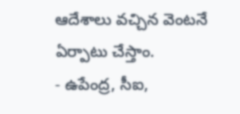ఆదేశాలు వచ్చిన వెంటనే ఏర్పాటు చేస్తాం.
- ఉపేంద్ర, సీఐ,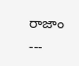రాజాం
---